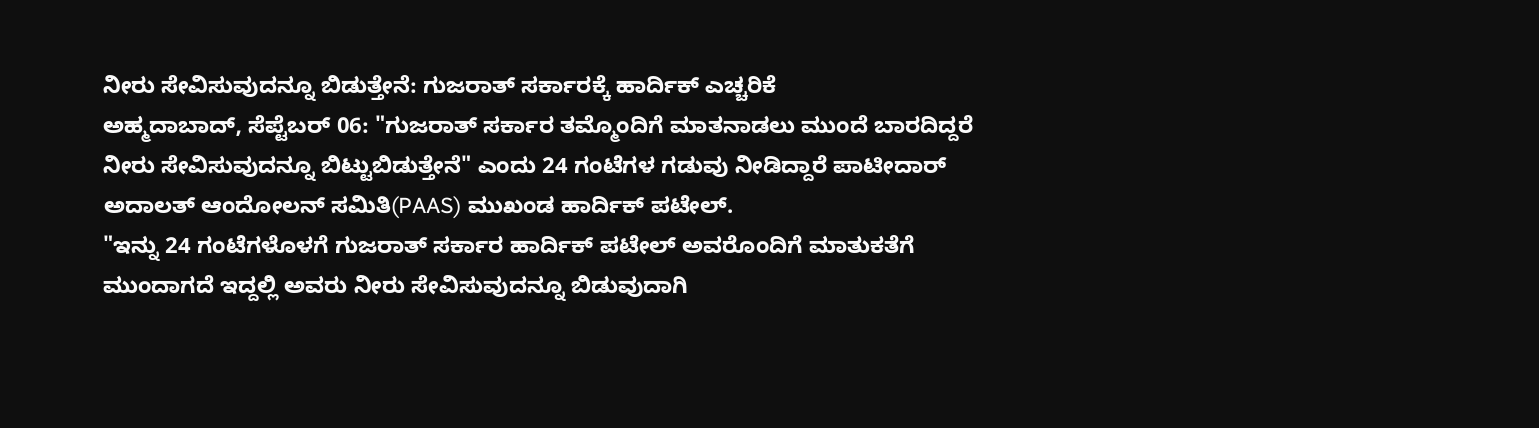ನೀರು ಸೇವಿಸುವುದನ್ನೂ ಬಿಡುತ್ತೇನೆ: ಗುಜರಾತ್ ಸರ್ಕಾರಕ್ಕೆ ಹಾರ್ದಿಕ್ ಎಚ್ಚರಿಕೆ
ಅಹ್ಮದಾಬಾದ್, ಸೆಪ್ಟೆಬರ್ 06: "ಗುಜರಾತ್ ಸರ್ಕಾರ ತಮ್ಮೊಂದಿಗೆ ಮಾತನಾಡಲು ಮುಂದೆ ಬಾರದಿದ್ದರೆ ನೀರು ಸೇವಿಸುವುದನ್ನೂ ಬಿಟ್ಟುಬಿಡುತ್ತೇನೆ" ಎಂದು 24 ಗಂಟೆಗಳ ಗಡುವು ನೀಡಿದ್ದಾರೆ ಪಾಟೀದಾರ್ ಅದಾಲತ್ ಆಂದೋಲನ್ ಸಮಿತಿ(PAAS) ಮುಖಂಡ ಹಾರ್ದಿಕ್ ಪಟೇಲ್.
"ಇನ್ನು 24 ಗಂಟೆಗಳೊಳಗೆ ಗುಜರಾತ್ ಸರ್ಕಾರ ಹಾರ್ದಿಕ್ ಪಟೇಲ್ ಅವರೊಂದಿಗೆ ಮಾತುಕತೆಗೆ ಮುಂದಾಗದೆ ಇದ್ದಲ್ಲಿ ಅವರು ನೀರು ಸೇವಿಸುವುದನ್ನೂ ಬಿಡುವುದಾಗಿ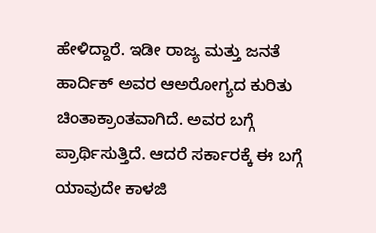ಹೇಳಿದ್ದಾರೆ. ಇಡೀ ರಾಜ್ಯ ಮತ್ತು ಜನತೆ ಹಾರ್ದಿಕ್ ಅವರ ಆಅರೋಗ್ಯದ ಕುರಿತು ಚಿಂತಾಕ್ರಾಂತವಾಗಿದೆ. ಅವರ ಬಗ್ಗೆ ಪ್ರಾರ್ಥಿಸುತ್ತಿದೆ. ಆದರೆ ಸರ್ಕಾರಕ್ಕೆ ಈ ಬಗ್ಗೆ ಯಾವುದೇ ಕಾಳಜಿ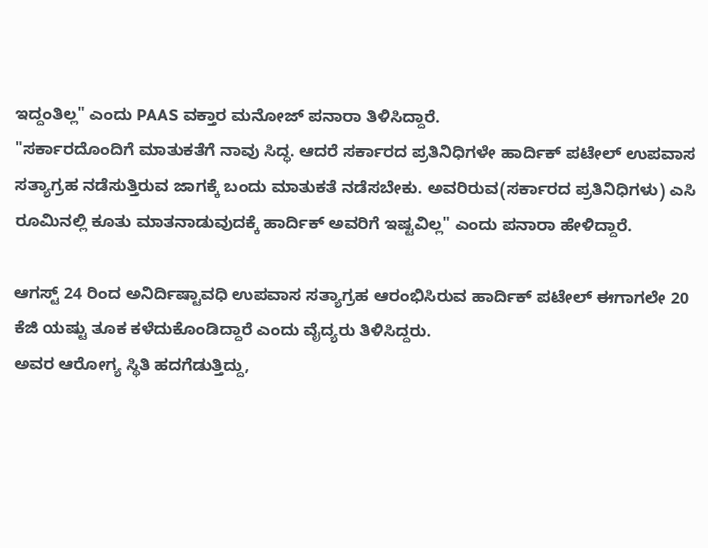ಇದ್ದಂತಿಲ್ಲ" ಎಂದು PAAS ವಕ್ತಾರ ಮನೋಜ್ ಪನಾರಾ ತಿಳಿಸಿದ್ದಾರೆ.
"ಸರ್ಕಾರದೊಂದಿಗೆ ಮಾತುಕತೆಗೆ ನಾವು ಸಿದ್ಧ. ಆದರೆ ಸರ್ಕಾರದ ಪ್ರತಿನಿಧಿಗಳೇ ಹಾರ್ದಿಕ್ ಪಟೇಲ್ ಉಪವಾಸ ಸತ್ಯಾಗ್ರಹ ನಡೆಸುತ್ತಿರುವ ಜಾಗಕ್ಕೆ ಬಂದು ಮಾತುಕತೆ ನಡೆಸಬೇಕು. ಅವರಿರುವ(ಸರ್ಕಾರದ ಪ್ರತಿನಿಧಿಗಳು) ಎಸಿ ರೂಮಿನಲ್ಲಿ ಕೂತು ಮಾತನಾಡುವುದಕ್ಕೆ ಹಾರ್ದಿಕ್ ಅವರಿಗೆ ಇಷ್ಟವಿಲ್ಲ" ಎಂದು ಪನಾರಾ ಹೇಳಿದ್ದಾರೆ.

ಆಗಸ್ಟ್ 24 ರಿಂದ ಅನಿರ್ದಿಷ್ಟಾವಧಿ ಉಪವಾಸ ಸತ್ಯಾಗ್ರಹ ಆರಂಭಿಸಿರುವ ಹಾರ್ದಿಕ್ ಪಟೇಲ್ ಈಗಾಗಲೇ 20 ಕೆಜಿ ಯಷ್ಟು ತೂಕ ಕಳೆದುಕೊಂಡಿದ್ದಾರೆ ಎಂದು ವೈದ್ಯರು ತಿಳಿಸಿದ್ದರು.
ಅವರ ಆರೋಗ್ಯ ಸ್ಥಿತಿ ಹದಗೆಡುತ್ತಿದ್ದು,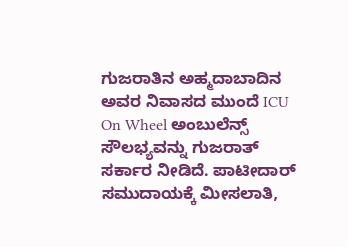ಗುಜರಾತಿನ ಅಹ್ಮದಾಬಾದಿನ ಅವರ ನಿವಾಸದ ಮುಂದೆ ICU On Wheel ಅಂಬುಲೆನ್ಸ್ ಸೌಲಭ್ಯವನ್ನು ಗುಜರಾತ್ ಸರ್ಕಾರ ನೀಡಿದೆ. ಪಾಟೀದಾರ್ ಸಮುದಾಯಕ್ಕೆ ಮೀಸಲಾತಿ,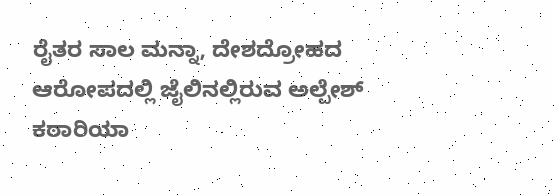ರೈತರ ಸಾಲ ಮನ್ನಾ, ದೇಶದ್ರೋಹದ ಆರೋಪದಲ್ಲಿ ಜೈಲಿನಲ್ಲಿರುವ ಅಲ್ಪೇಶ್ ಕಠಾರಿಯಾ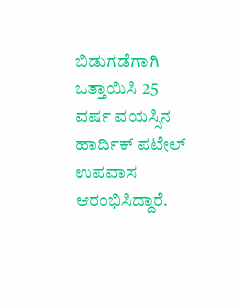ಬಿಡುಗಡೆಗಾಗಿ ಒತ್ತಾಯಿಸಿ 25 ವರ್ಷ ವಯಸ್ಸಿನ ಹಾರ್ದಿಕ್ ಪಟೇಲ್ ಉಪವಾಸ ಆರಂಭಿಸಿದ್ದಾರೆ.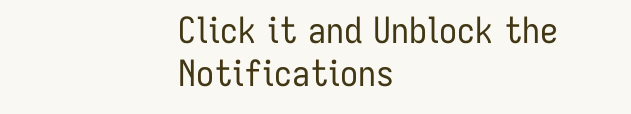Click it and Unblock the Notifications